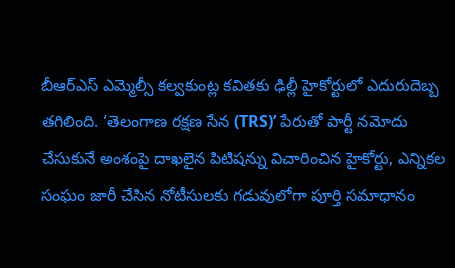బీఆర్ఎస్ ఎమ్మెల్సీ కల్వకుంట్ల కవితకు ఢిల్లీ హైకోర్టులో ఎదురుదెబ్బ తగిలింది. ‘తెలంగాణ రక్షణ సేన (TRS)’ పేరుతో పార్టీ నమోదు చేసుకునే అంశంపై దాఖలైన పిటిషన్ను విచారించిన హైకోర్టు, ఎన్నికల సంఘం జారీ చేసిన నోటీసులకు గడువులోగా పూర్తి సమాధానం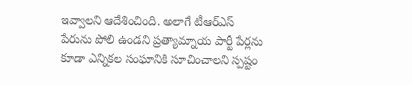ఇవ్వాలని ఆదేశించింది. అలాగే టీఆర్ఎస్ పేరును పోలి ఉండని ప్రత్యామ్నాయ పార్టీ పేర్లను కూడా ఎన్నికల సంఘానికి సూచించాలని స్పష్టం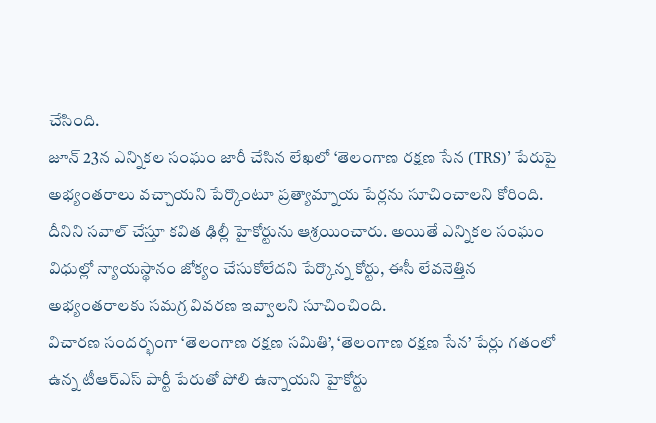చేసింది.
జూన్ 23న ఎన్నికల సంఘం జారీ చేసిన లేఖలో ‘తెలంగాణ రక్షణ సేన (TRS)’ పేరుపై అభ్యంతరాలు వచ్చాయని పేర్కొంటూ ప్రత్యామ్నాయ పేర్లను సూచించాలని కోరింది. దీనిని సవాల్ చేస్తూ కవిత ఢిల్లీ హైకోర్టును ఆశ్రయించారు. అయితే ఎన్నికల సంఘం విధుల్లో న్యాయస్థానం జోక్యం చేసుకోలేదని పేర్కొన్న కోర్టు, ఈసీ లేవనెత్తిన అభ్యంతరాలకు సమగ్ర వివరణ ఇవ్వాలని సూచించింది.
విచారణ సందర్భంగా ‘తెలంగాణ రక్షణ సమితి’, ‘తెలంగాణ రక్షణ సేన’ పేర్లు గతంలో ఉన్న టీఆర్ఎస్ పార్టీ పేరుతో పోలి ఉన్నాయని హైకోర్టు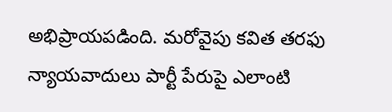అభిప్రాయపడింది. మరోవైపు కవిత తరఫు న్యాయవాదులు పార్టీ పేరుపై ఎలాంటి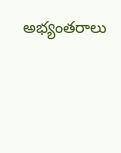అభ్యంతరాలు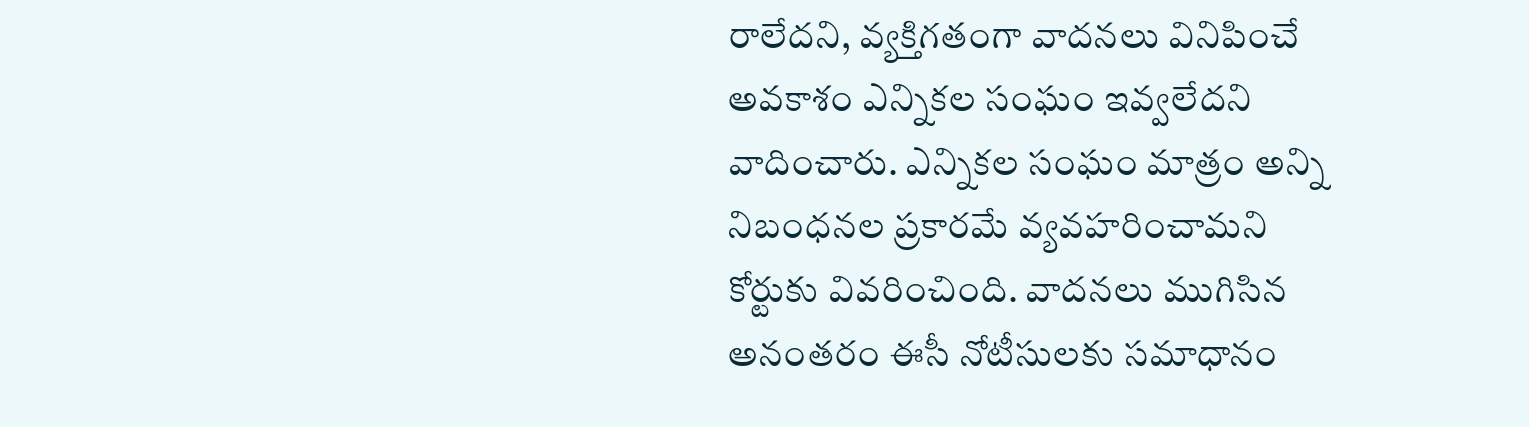రాలేదని, వ్యక్తిగతంగా వాదనలు వినిపించే అవకాశం ఎన్నికల సంఘం ఇవ్వలేదని వాదించారు. ఎన్నికల సంఘం మాత్రం అన్ని నిబంధనల ప్రకారమే వ్యవహరించామని కోర్టుకు వివరించింది. వాదనలు ముగిసిన అనంతరం ఈసీ నోటీసులకు సమాధానం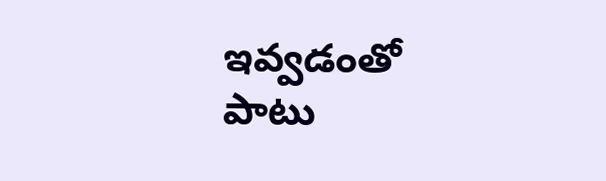ఇవ్వడంతో పాటు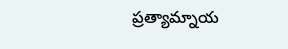ప్రత్యామ్నాయ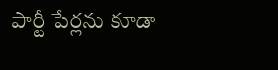పార్టీ పేర్లను కూడా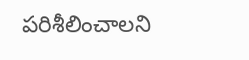పరిశీలించాలని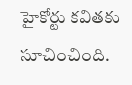హైకోర్టు కవితకు సూచించింది.